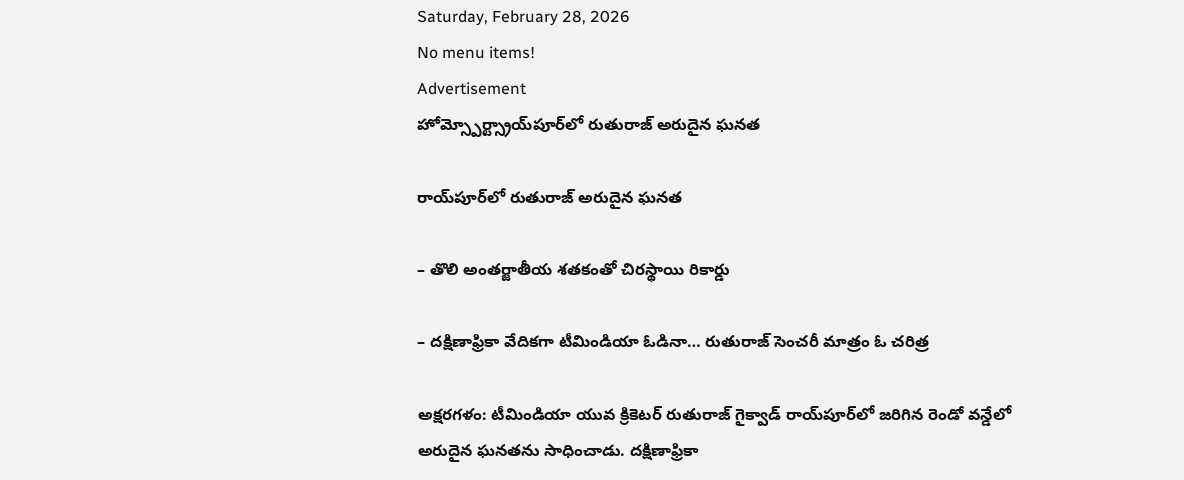Saturday, February 28, 2026
No menu items!
Advertisement
హోమ్స్పోర్ట్స్రాయ్‌పూర్‌లో రుతురాజ్ అరుదైన ఘనత

రాయ్‌పూర్‌లో రుతురాజ్ అరుదైన ఘనత

– తొలి అంతర్జాతీయ శతకంతో చిరస్థాయి రికార్డు

– దక్షిణాఫ్రికా వేదికగా టీమిండియా ఓడినా… రుతురాజ్ సెంచరీ మాత్రం ఓ చరిత్ర

అక్షరగళం: టీమిండియా యువ క్రికెటర్ రుతురాజ్ గైక్వాడ్ రాయ్‌పూర్‌లో జరిగిన రెండో వన్డేలో అరుదైన ఘనతను సాధించాడు. దక్షిణాఫ్రికా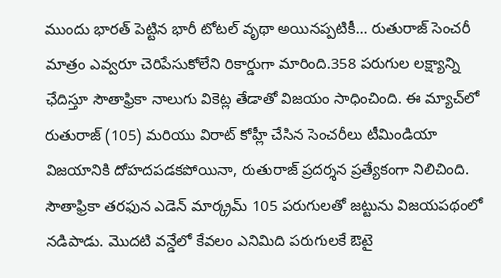ముందు భారత్ పెట్టిన భారీ టోటల్ వృథా అయినప్పటికీ… రుతురాజ్ సెంచరీ మాత్రం ఎవ్వరూ చెరిపేసుకోలేని రికార్డుగా మారింది.358 పరుగుల లక్ష్యాన్ని ఛేదిస్తూ సౌతాఫ్రికా నాలుగు వికెట్ల తేడాతో విజయం సాధించింది. ఈ మ్యాచ్‌లో రుతురాజ్ (105) మరియు విరాట్ కోహ్లీ చేసిన సెంచరీలు టీమిండియా విజయానికి దోహదపడకపోయినా, రుతురాజ్ ప్రదర్శన ప్రత్యేకంగా నిలిచింది. సౌతాఫ్రికా తరఫున ఎడెన్ మార్క్రమ్ 105 పరుగులతో జట్టును విజయపథంలో నడిపాడు. మొదటి వన్డేలో కేవలం ఎనిమిది పరుగులకే ఔటై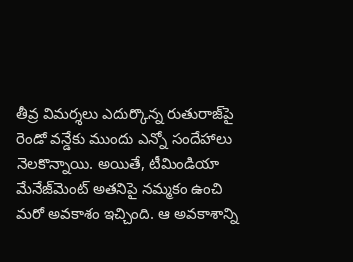తీవ్ర విమర్శలు ఎదుర్కొన్న రుతురాజ్‌పై రెండో వన్డేకు ముందు ఎన్నో సందేహాలు నెలకొన్నాయి. అయితే, టీమిండియా మేనేజ్‌మెంట్‌ అతనిపై నమ్మకం ఉంచి మరో అవకాశం ఇచ్చింది. ఆ అవకాశాన్ని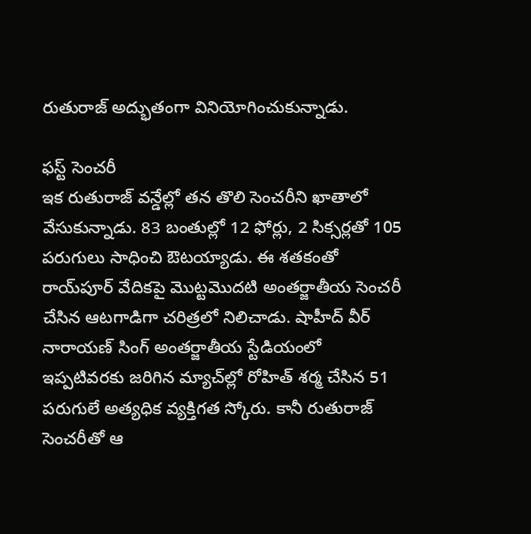రుతురాజ్ అద్భుతంగా వినియోగించుకున్నాడు.

ఫస్ట్ సెంచరీ
ఇక రుతురాజ్ వన్డేల్లో తన తొలి సెంచరీని ఖాతాలో వేసుకున్నాడు. 83 బంతుల్లో 12 ఫోర్లు, 2 సిక్సర్లతో 105 పరుగులు సాధించి ఔటయ్యాడు. ఈ శతకంతో రాయ్‌పూర్ వేదికపై మొట్టమొదటి అంతర్జాతీయ సెంచరీ చేసిన ఆటగాడిగా చరిత్రలో నిలిచాడు. షాహీద్ వీర్ నారాయణ్ సింగ్ అంతర్జాతీయ స్టేడియంలో ఇప్పటివరకు జరిగిన మ్యాచ్‌ల్లో రోహిత్ శర్మ చేసిన 51 పరుగులే అత్యధిక వ్యక్తిగత స్కోరు. కానీ రుతురాజ్ సెంచరీతో ఆ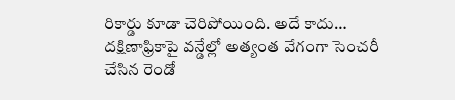రికార్డు కూడా చెరిపోయింది. అదే కాదు… దక్షిణాఫ్రికాపై వన్డేల్లో అత్యంత వేగంగా సెంచరీ చేసిన రెండో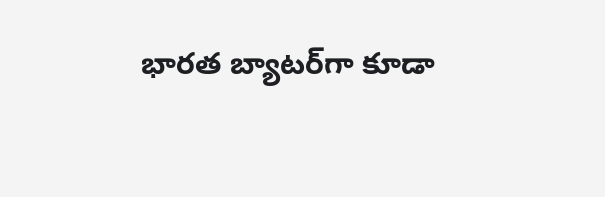భారత బ్యాటర్‌గా కూడా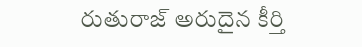రుతురాజ్ అరుదైన కీర్తి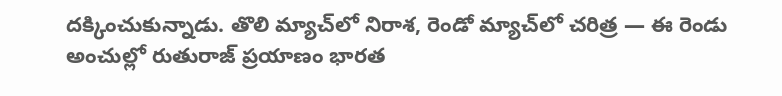దక్కించుకున్నాడు. తొలి మ్యాచ్‌లో నిరాశ, రెండో మ్యాచ్‌లో చరిత్ర — ఈ రెండు అంచుల్లో రుతురాజ్ ప్రయాణం భారత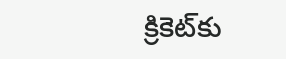క్రికెట్‌కు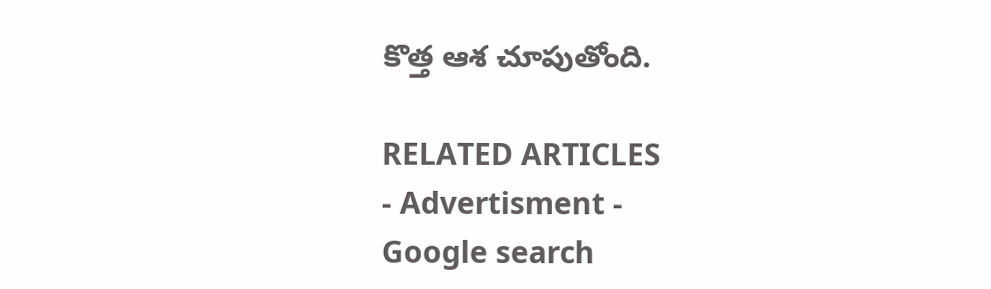కొత్త ఆశ చూపుతోంది.

RELATED ARTICLES
- Advertisment -
Google search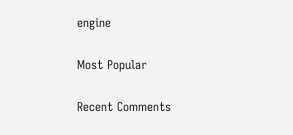engine

Most Popular

Recent Comments